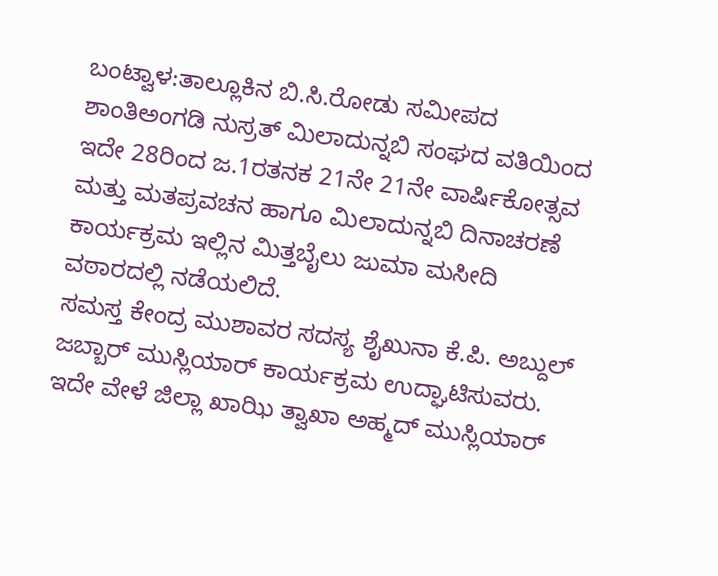ಬಂಟ್ವಾಳ:ತಾಲ್ಲೂಕಿನ ಬಿ.ಸಿ.ರೋಡು ಸಮೀಪದ ಶಾಂತಿಅಂಗಡಿ ನುಸ್ರತ್ ಮಿಲಾದುನ್ನಬಿ ಸಂಘದ ವತಿಯಿಂದ ಇದೇ 28ರಿಂದ ಜ.1ರತನಕ 21ನೇ 21ನೇ ವಾರ್ಷಿಕೋತ್ಸವ ಮತ್ತು ಮತಪ್ರವಚನ ಹಾಗೂ ಮಿಲಾದುನ್ನಬಿ ದಿನಾಚರಣೆ ಕಾರ್ಯಕ್ರಮ ಇಲ್ಲಿನ ಮಿತ್ತಬೈಲು ಜುಮಾ ಮಸೀದಿ ವಠಾರದಲ್ಲಿ ನಡೆಯಲಿದೆ.
ಸಮಸ್ತ ಕೇಂದ್ರ ಮುಶಾವರ ಸದಸ್ಯ ಶೈಖುನಾ ಕೆ.ಪಿ. ಅಬ್ದುಲ್ ಜಬ್ಬಾರ್ ಮುಸ್ಲಿಯಾರ್ ಕಾರ್ಯಕ್ರಮ ಉದ್ಘಾಟಿಸುವರು. ಇದೇ ವೇಳೆ ಜಿಲ್ಲಾ ಖಾಝಿ ತ್ವಾಖಾ ಅಹ್ಮದ್ ಮುಸ್ಲಿಯಾರ್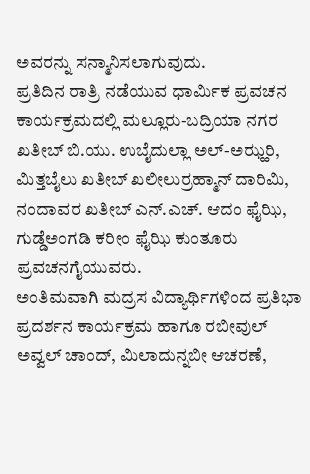ಅವರನ್ನು ಸನ್ಮಾನಿಸಲಾಗುವುದು.
ಪ್ರತಿದಿನ ರಾತ್ರಿ ನಡೆಯುವ ಧಾರ್ಮಿಕ ಪ್ರವಚನ ಕಾರ್ಯಕ್ರಮದಲ್ಲಿ ಮಲ್ಲೂರು-ಬದ್ರಿಯಾ ನಗರ ಖತೀಬ್ ಬಿ.ಯು. ಉಬೈದುಲ್ಲಾ ಅಲ್-ಅಝ್ಹರಿ, ಮಿತ್ತಬೈಲು ಖತೀಬ್ ಖಲೀಲುರ್ರಹ್ಮಾನ್ ದಾರಿಮಿ, ನಂದಾವರ ಖತೀಬ್ ಎನ್.ಎಚ್. ಆದಂ ಫೈಝಿ, ಗುಡ್ಡೆಅಂಗಡಿ ಕರೀಂ ಫೈಝಿ ಕುಂತೂರು ಪ್ರವಚನಗೈಯುವರು.
ಅಂತಿಮವಾಗಿ ಮದ್ರಸ ವಿದ್ಯಾರ್ಥಿಗಳಿಂದ ಪ್ರತಿಭಾ ಪ್ರದರ್ಶನ ಕಾರ್ಯಕ್ರಮ ಹಾಗೂ ರಬೀವುಲ್ ಅವ್ವಲ್ ಚಾಂದ್, ಮಿಲಾದುನ್ನಬೀ ಆಚರಣೆ,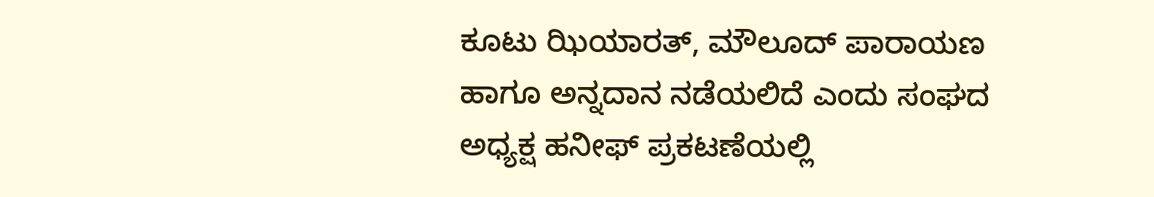ಕೂಟು ಝಿಯಾರತ್, ಮೌಲೂದ್ ಪಾರಾಯಣ ಹಾಗೂ ಅನ್ನದಾನ ನಡೆಯಲಿದೆ ಎಂದು ಸಂಘದ ಅಧ್ಯಕ್ಷ ಹನೀಫ್ ಪ್ರಕಟಣೆಯಲ್ಲಿ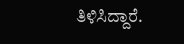ತಿಳಿಸಿದ್ದಾರೆ.